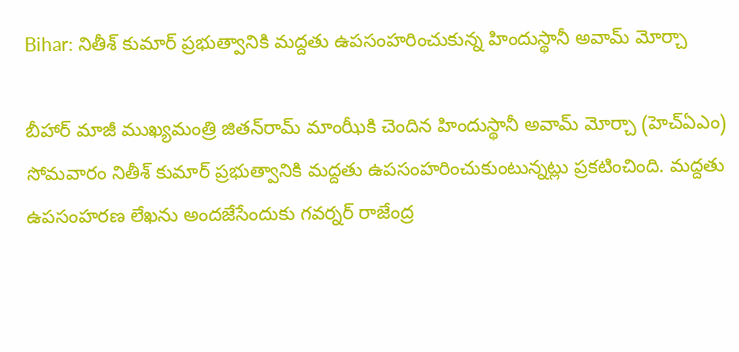Bihar: నితీశ్ కుమార్ ప్రభుత్వానికి మద్దతు ఉపసంహరించుకున్న హిందుస్థానీ అవామ్‌ మోర్చా

బీహార్‌ మాజీ ముఖ్యమంత్రి జితన్‌రామ్‌ మాంఝీకి చెందిన హిందుస్థానీ అవామ్‌ మోర్చా (హెచ్‌ఏఎం) సోమవారం నితీశ్‌ కుమార్‌ ప్రభుత్వానికి మద్దతు ఉపసంహరించుకుంటున్నట్లు ప్రకటించింది. మద్దతు ఉపసంహరణ లేఖను అందజేసేందుకు గవర్నర్ రాజేంద్ర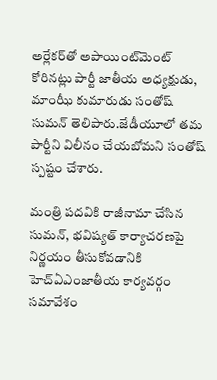అర్లేకర్‌తో అపాయింట్‌మెంట్ కోరినట్లు పార్టీ జాతీయ అధ్యక్షుడు, మాంఝీ కుమారుడు సంతోష్ సుమన్ తెలిపారు.జేడీయూలో తమ పార్టీని విలీనం చేయబోమని సంతోష్ స్పష్టం చేశారు.

మంత్రి పదవికి రాజీనామా చేసిన సుమన్, భవిష్యత్ కార్యాచరణపై నిర్ణయం తీసుకోవడానికి హెచ్‌ఏఎంజాతీయ కార్యవర్గం సమావేశం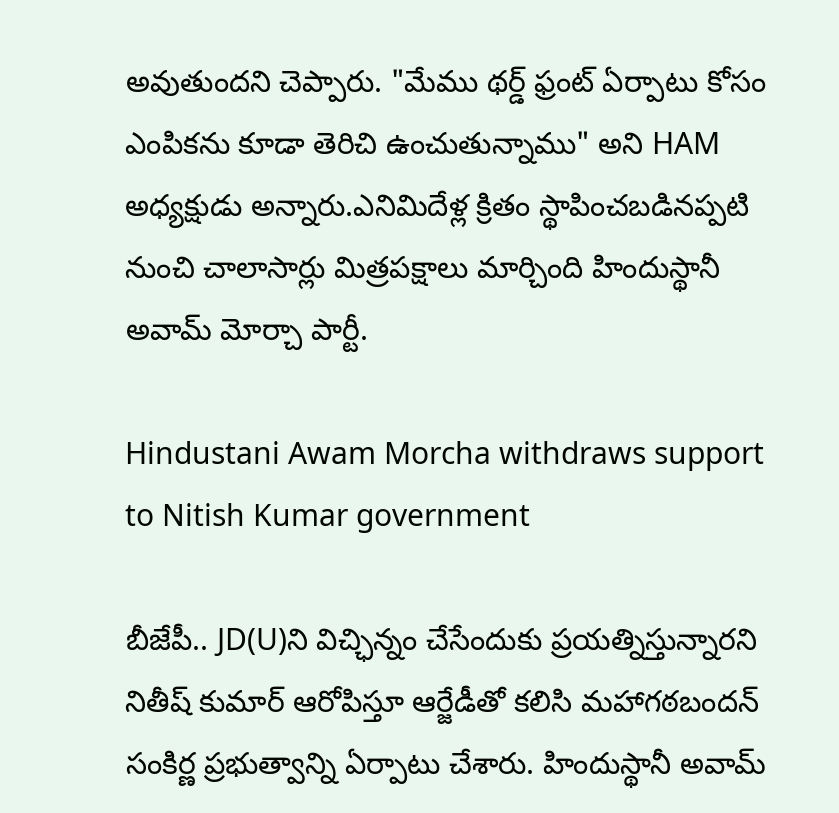అవుతుందని చెప్పారు. "మేము థర్డ్ ఫ్రంట్ ఏర్పాటు కోసం ఎంపికను కూడా తెరిచి ఉంచుతున్నాము" అని HAM అధ్యక్షుడు అన్నారు.ఎనిమిదేళ్ల క్రితం స్థాపించబడినప్పటి నుంచి చాలాసార్లు మిత్రపక్షాలు మార్చింది హిందుస్థానీ అవామ్‌ మోర్చా పార్టీ.

Hindustani Awam Morcha withdraws support to Nitish Kumar government

బీజేపీ.. JD(U)ని విచ్ఛిన్నం చేసేందుకు ప్రయత్నిస్తున్నారని నితీష్ కుమార్ ఆరోపిస్తూ ఆర్జేడీతో కలిసి మహాగఠబందన్ సంకిర్ణ ప్రభుత్వాన్ని ఏర్పాటు చేశారు. హిందుస్థానీ అవామ్‌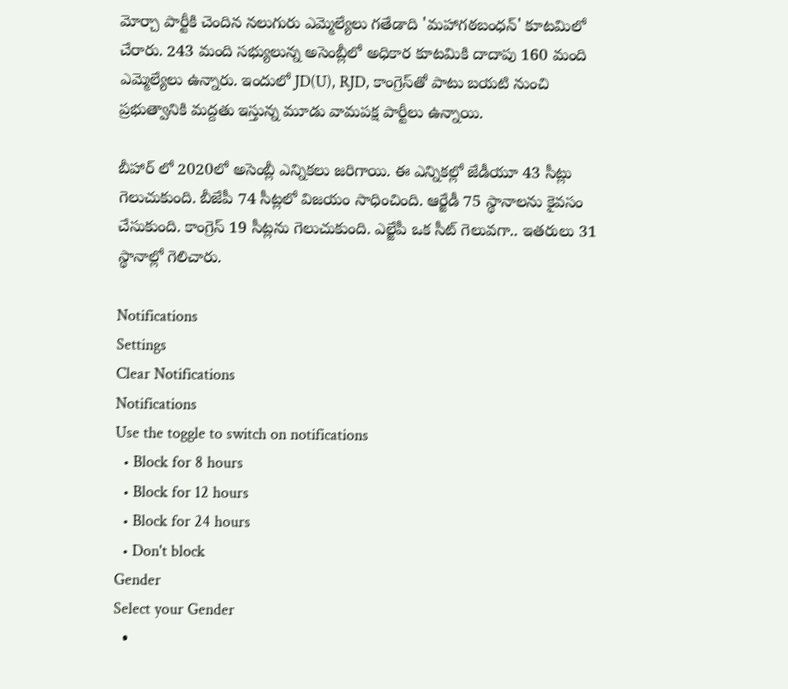మోర్చా పార్టీకి చెందిన నలుగురు ఎమ్మెల్యేలు గతేడాది 'మహాగఠబంధన్' కూటమిలో చేరారు. 243 మంది సభ్యులున్న అసెంబ్లీలో అధికార కూటమికి దాదాపు 160 మంది ఎమ్మెల్యేలు ఉన్నారు. ఇందులో JD(U), RJD, కాంగ్రెస్‌తో పాటు బయటి నుంచి ప్రభుత్వానికి మద్దతు ఇస్తున్న మూడు వామపక్ష పార్టీలు ఉన్నాయి.

బీహార్ లో 2020లో అసెంబ్లీ ఎన్నికలు జరిగాయి. ఈ ఎన్నికల్లో జేడీయూ 43 సీట్లు గెలుచుకుంది. బీజేపీ 74 సీట్లలో విజయం సాధించింది. ఆర్జేడీ 75 స్థానాలను కైవసం చేసుకుంది. కాంగ్రెస్ 19 సీట్లను గెలుచుకుంది. ఎల్జేపీ ఒక సీట్ గెలువగా.. ఇతరులు 31 స్థానాల్లో గెలిచారు.

Notifications
Settings
Clear Notifications
Notifications
Use the toggle to switch on notifications
  • Block for 8 hours
  • Block for 12 hours
  • Block for 24 hours
  • Don't block
Gender
Select your Gender
  •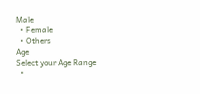Male
  • Female
  • Others
Age
Select your Age Range
  •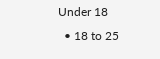Under 18
  • 18 to 25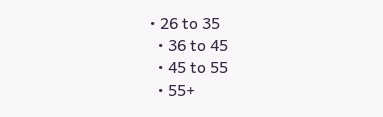• 26 to 35
  • 36 to 45
  • 45 to 55
  • 55+